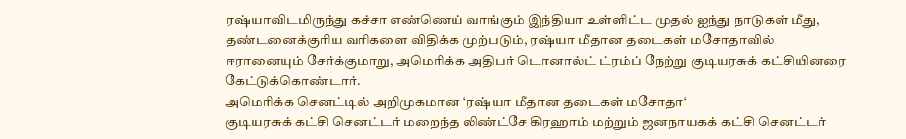ரஷ்யாவிடமிருந்து கச்சா எண்ணெய் வாங்கும் இந்தியா உள்ளிட்ட முதல் ஐந்து நாடுகள் மீது, தண்டனைக்குரிய வரிகளை விதிக்க முற்படும், ரஷ்யா மீதான தடைகள் மசோதாவில்
ஈரானையும் சேர்க்குமாறு, அமெரிக்க அதிபர் டொனால்ட் ட்ரம்ப் நேற்று குடியரசுக் கட்சியினரை கேட்டுக்கொண்டார்.
அமெரிக்க செனட்டில் அறிமுகமான ‘ரஷ்யா மீதான தடைகள் மசோதா‘
குடியரசுக் கட்சி செனட்டர் மறைந்த லிண்ட்சே கிரஹாம் மற்றும் ஜனநாயகக் கட்சி செனட்டர்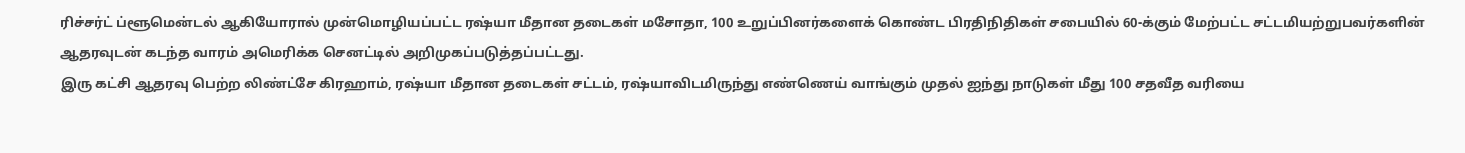ரிச்சர்ட் ப்ளூமென்டல் ஆகியோரால் முன்மொழியப்பட்ட ரஷ்யா மீதான தடைகள் மசோதா, 100 உறுப்பினர்களைக் கொண்ட பிரதிநிதிகள் சபையில் 60-க்கும் மேற்பட்ட சட்டமியற்றுபவர்களின் ஆதரவுடன் கடந்த வாரம் அமெரிக்க செனட்டில் அறிமுகப்படுத்தப்பட்டது.
இரு கட்சி ஆதரவு பெற்ற லிண்ட்சே கிரஹாம், ரஷ்யா மீதான தடைகள் சட்டம், ரஷ்யாவிடமிருந்து எண்ணெய் வாங்கும் முதல் ஐந்து நாடுகள் மீது 100 சதவீத வரியை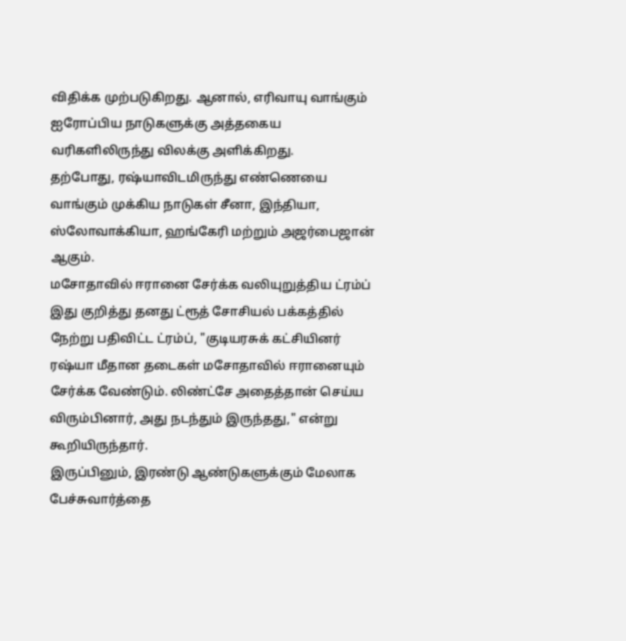விதிக்க முற்படுகிறது. ஆனால், எரிவாயு வாங்கும் ஐரோப்பிய நாடுகளுக்கு அத்தகைய வரிகளிலிருந்து விலக்கு அளிக்கிறது.
தற்போது, ரஷ்யாவிடமிருந்து எண்ணெயை வாங்கும் முக்கிய நாடுகள் சீனா, இந்தியா, ஸ்லோவாக்கியா, ஹங்கேரி மற்றும் அஜர்பைஜான் ஆகும்.
மசோதாவில் ஈரானை சேர்க்க வலியுறுத்திய ட்ரம்ப்
இது குறித்து தனது ட்ரூத் சோசியல் பக்கத்தில் நேற்று பதிவிட்ட ட்ரம்ப், "குடியரசுக் கட்சியினர் ரஷ்யா மீதான தடைகள் மசோதாவில் ஈரானையும் சேர்க்க வேண்டும். லிண்ட்சே அதைத்தான் செய்ய விரும்பினார், அது நடந்தும் இருந்தது," என்று கூறியிருந்தார்.
இருப்பினும், இரண்டு ஆண்டுகளுக்கும் மேலாக பேச்சுவார்த்தை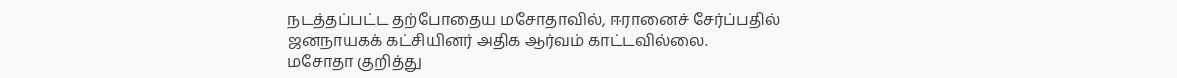நடத்தப்பட்ட தற்போதைய மசோதாவில், ஈரானைச் சேர்ப்பதில் ஜனநாயகக் கட்சியினர் அதிக ஆர்வம் காட்டவில்லை.
மசோதா குறித்து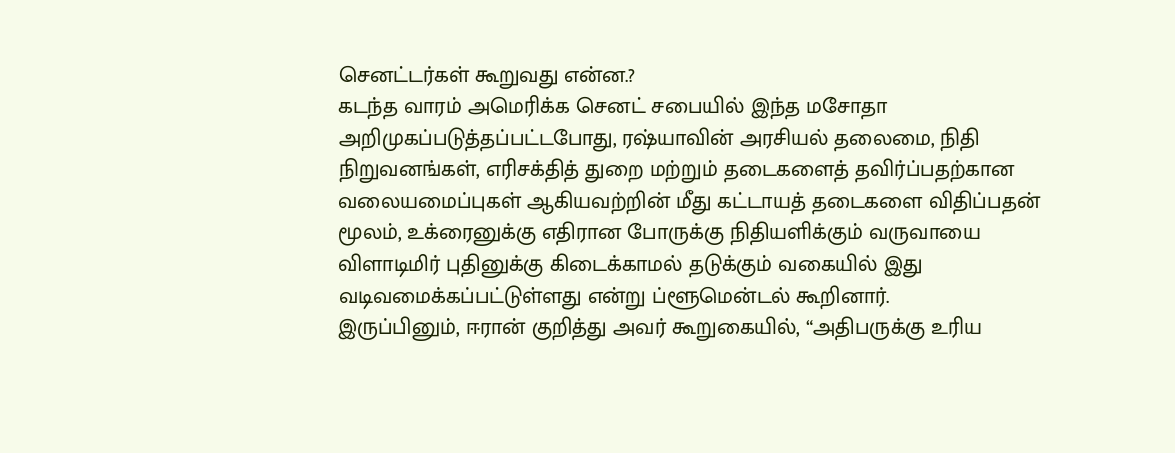செனட்டர்கள் கூறுவது என்ன.?
கடந்த வாரம் அமெரிக்க செனட் சபையில் இந்த மசோதா அறிமுகப்படுத்தப்பட்டபோது, ரஷ்யாவின் அரசியல் தலைமை, நிதி நிறுவனங்கள், எரிசக்தித் துறை மற்றும் தடைகளைத் தவிர்ப்பதற்கான வலையமைப்புகள் ஆகியவற்றின் மீது கட்டாயத் தடைகளை விதிப்பதன் மூலம், உக்ரைனுக்கு எதிரான போருக்கு நிதியளிக்கும் வருவாயை விளாடிமிர் புதினுக்கு கிடைக்காமல் தடுக்கும் வகையில் இது வடிவமைக்கப்பட்டுள்ளது என்று ப்ளூமென்டல் கூறினார்.
இருப்பினும், ஈரான் குறித்து அவர் கூறுகையில், “அதிபருக்கு உரிய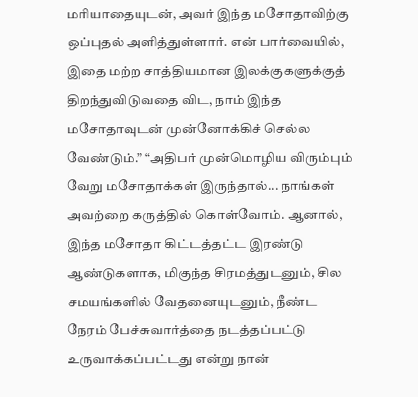மரியாதையுடன், அவர் இந்த மசோதாவிற்கு ஒப்புதல் அளித்துள்ளார். என் பார்வையில், இதை மற்ற சாத்தியமான இலக்குகளுக்குத் திறந்துவிடுவதை விட, நாம் இந்த மசோதாவுடன் முன்னோக்கிச் செல்ல வேண்டும்.” “அதிபர் முன்மொழிய விரும்பும் வேறு மசோதாக்கள் இருந்தால்... நாங்கள் அவற்றை கருத்தில் கொள்வோம். ஆனால், இந்த மசோதா கிட்டத்தட்ட இரண்டு ஆண்டுகளாக, மிகுந்த சிரமத்துடனும், சில சமயங்களில் வேதனையுடனும், நீண்ட நேரம் பேச்சுவார்த்தை நடத்தப்பட்டு உருவாக்கப்பட்டது என்று நான்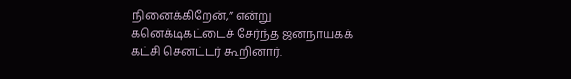நினைக்கிறேன்,” என்று கனெக்டிகட்டைச் சேர்ந்த ஜனநாயகக் கட்சி செனட்டர் கூறினார்.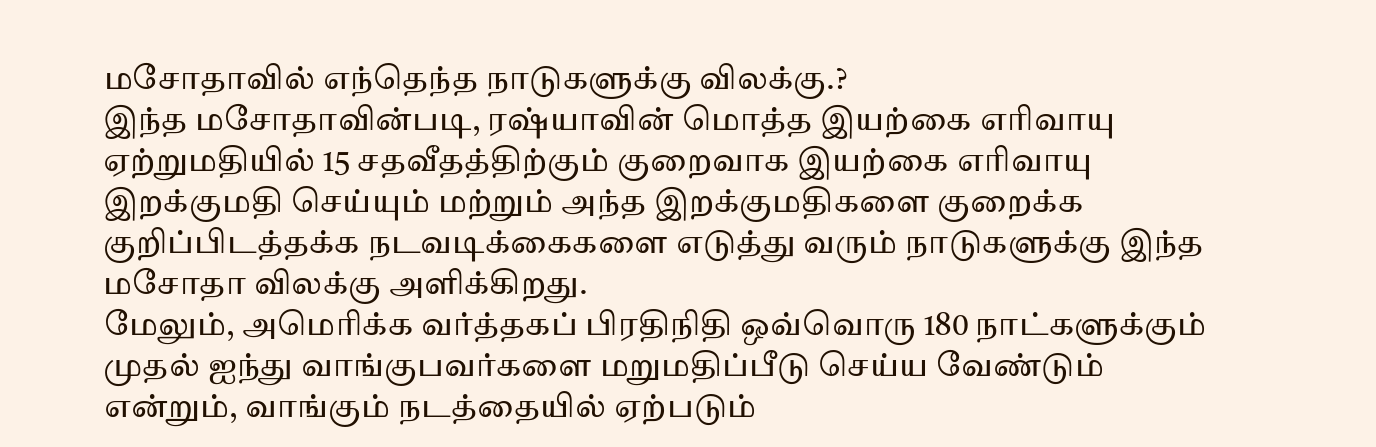மசோதாவில் எந்தெந்த நாடுகளுக்கு விலக்கு.?
இந்த மசோதாவின்படி, ரஷ்யாவின் மொத்த இயற்கை எரிவாயு ஏற்றுமதியில் 15 சதவீதத்திற்கும் குறைவாக இயற்கை எரிவாயு இறக்குமதி செய்யும் மற்றும் அந்த இறக்குமதிகளை குறைக்க குறிப்பிடத்தக்க நடவடிக்கைகளை எடுத்து வரும் நாடுகளுக்கு இந்த மசோதா விலக்கு அளிக்கிறது.
மேலும், அமெரிக்க வர்த்தகப் பிரதிநிதி ஒவ்வொரு 180 நாட்களுக்கும் முதல் ஐந்து வாங்குபவர்களை மறுமதிப்பீடு செய்ய வேண்டும் என்றும், வாங்கும் நடத்தையில் ஏற்படும்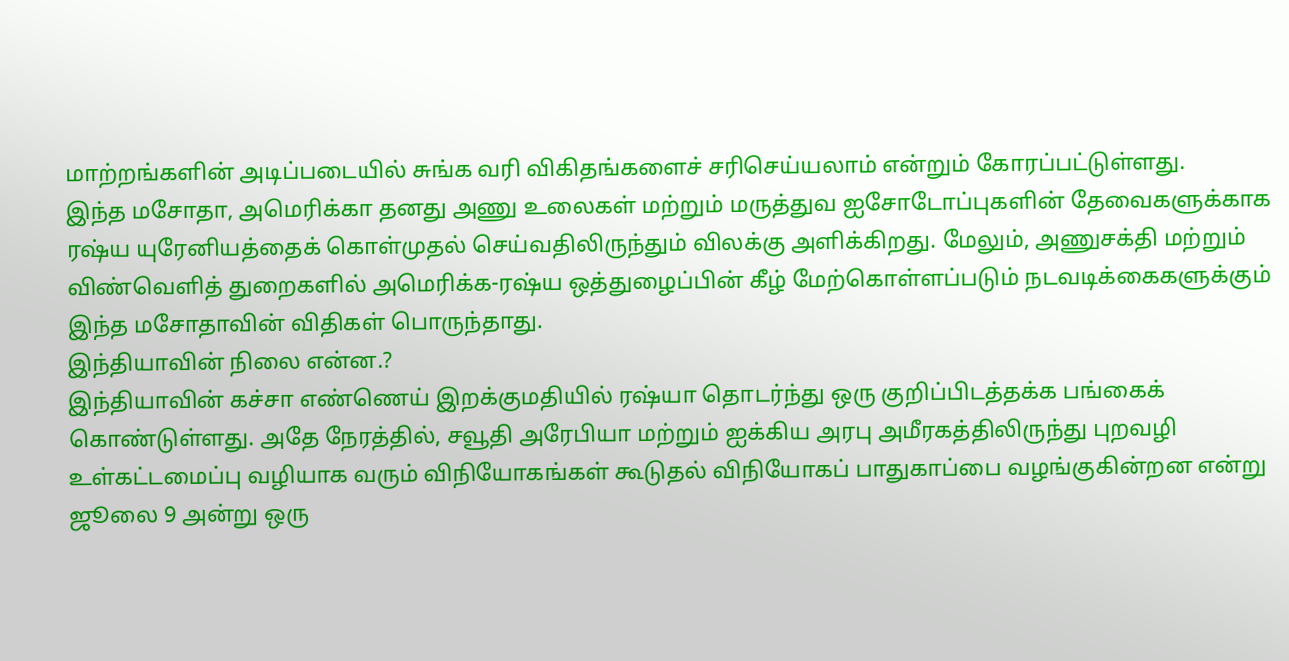மாற்றங்களின் அடிப்படையில் சுங்க வரி விகிதங்களைச் சரிசெய்யலாம் என்றும் கோரப்பட்டுள்ளது.
இந்த மசோதா, அமெரிக்கா தனது அணு உலைகள் மற்றும் மருத்துவ ஐசோடோப்புகளின் தேவைகளுக்காக ரஷ்ய யுரேனியத்தைக் கொள்முதல் செய்வதிலிருந்தும் விலக்கு அளிக்கிறது. மேலும், அணுசக்தி மற்றும் விண்வெளித் துறைகளில் அமெரிக்க-ரஷ்ய ஒத்துழைப்பின் கீழ் மேற்கொள்ளப்படும் நடவடிக்கைகளுக்கும் இந்த மசோதாவின் விதிகள் பொருந்தாது.
இந்தியாவின் நிலை என்ன.?
இந்தியாவின் கச்சா எண்ணெய் இறக்குமதியில் ரஷ்யா தொடர்ந்து ஒரு குறிப்பிடத்தக்க பங்கைக் கொண்டுள்ளது. அதே நேரத்தில், சவூதி அரேபியா மற்றும் ஐக்கிய அரபு அமீரகத்திலிருந்து புறவழி உள்கட்டமைப்பு வழியாக வரும் விநியோகங்கள் கூடுதல் விநியோகப் பாதுகாப்பை வழங்குகின்றன என்று ஜூலை 9 அன்று ஒரு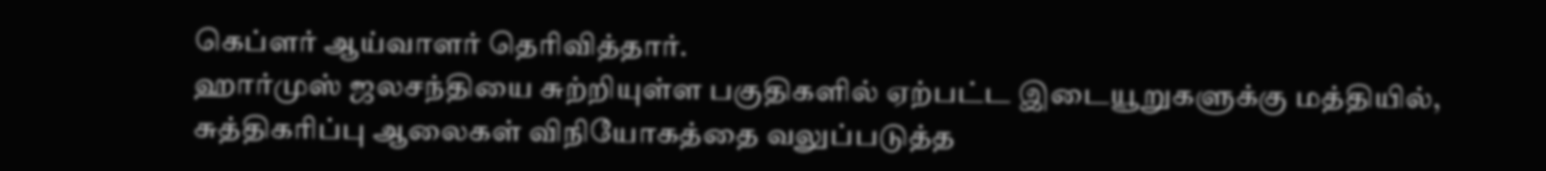கெப்ளர் ஆய்வாளர் தெரிவித்தார்.
ஹார்முஸ் ஜலசந்தியை சுற்றியுள்ள பகுதிகளில் ஏற்பட்ட இடையூறுகளுக்கு மத்தியில், சுத்திகரிப்பு ஆலைகள் விநியோகத்தை வலுப்படுத்த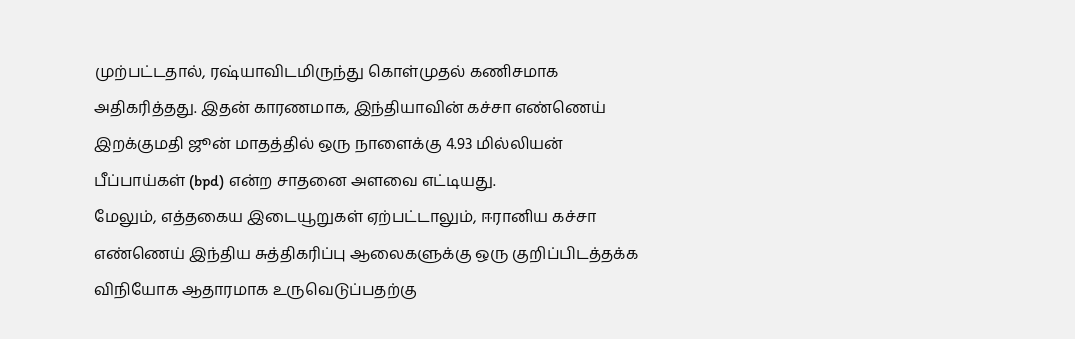முற்பட்டதால், ரஷ்யாவிடமிருந்து கொள்முதல் கணிசமாக அதிகரித்தது. இதன் காரணமாக, இந்தியாவின் கச்சா எண்ணெய் இறக்குமதி ஜூன் மாதத்தில் ஒரு நாளைக்கு 4.93 மில்லியன் பீப்பாய்கள் (bpd) என்ற சாதனை அளவை எட்டியது.
மேலும், எத்தகைய இடையூறுகள் ஏற்பட்டாலும், ஈரானிய கச்சா எண்ணெய் இந்திய சுத்திகரிப்பு ஆலைகளுக்கு ஒரு குறிப்பிடத்தக்க விநியோக ஆதாரமாக உருவெடுப்பதற்கு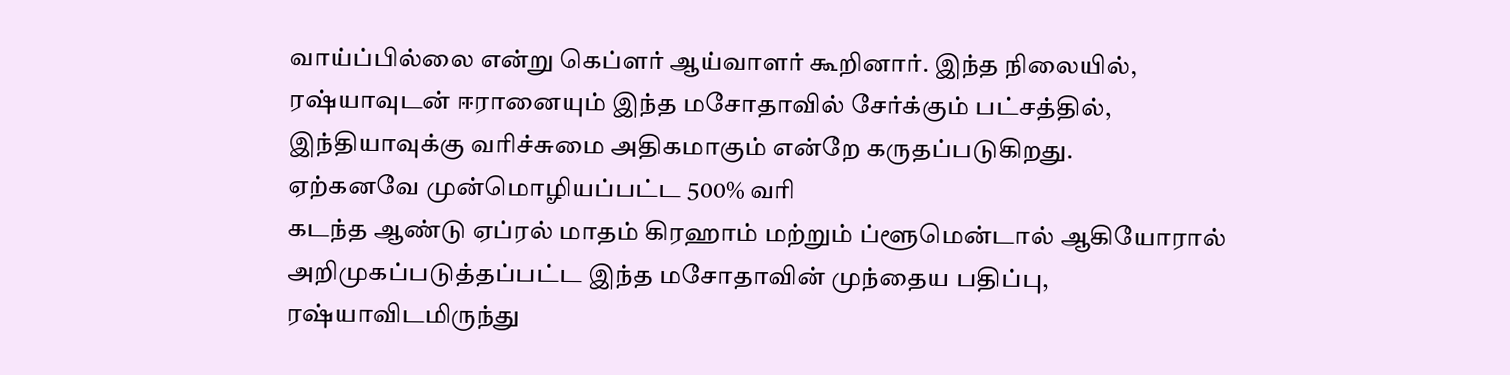வாய்ப்பில்லை என்று கெப்ளர் ஆய்வாளர் கூறினார். இந்த நிலையில், ரஷ்யாவுடன் ஈரானையும் இந்த மசோதாவில் சேர்க்கும் பட்சத்தில், இந்தியாவுக்கு வரிச்சுமை அதிகமாகும் என்றே கருதப்படுகிறது.
ஏற்கனவே முன்மொழியப்பட்ட 500% வரி
கடந்த ஆண்டு ஏப்ரல் மாதம் கிரஹாம் மற்றும் ப்ளூமென்டால் ஆகியோரால் அறிமுகப்படுத்தப்பட்ட இந்த மசோதாவின் முந்தைய பதிப்பு, ரஷ்யாவிடமிருந்து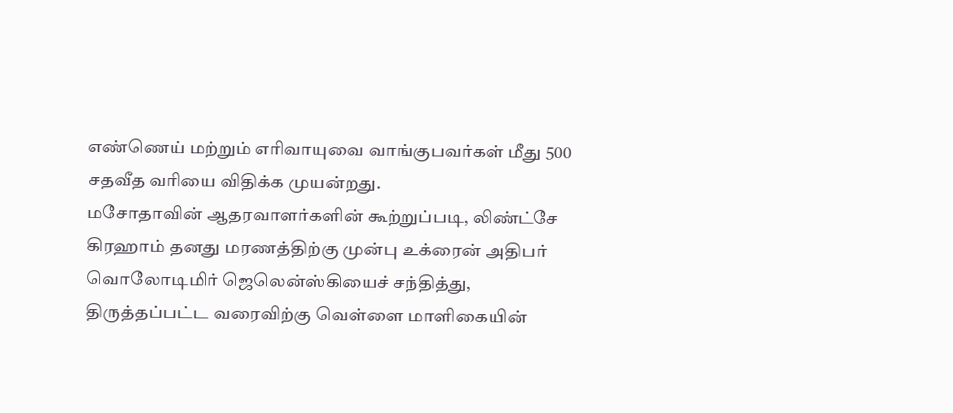எண்ணெய் மற்றும் எரிவாயுவை வாங்குபவர்கள் மீது 500 சதவீத வரியை விதிக்க முயன்றது.
மசோதாவின் ஆதரவாளர்களின் கூற்றுப்படி, லிண்ட்சே கிரஹாம் தனது மரணத்திற்கு முன்பு உக்ரைன் அதிபர் வொலோடிமிர் ஜெலென்ஸ்கியைச் சந்தித்து, திருத்தப்பட்ட வரைவிற்கு வெள்ளை மாளிகையின்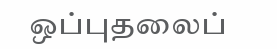ஒப்புதலைப்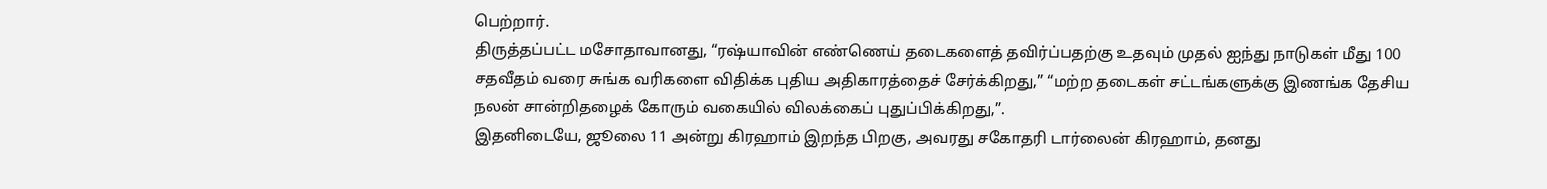பெற்றார்.
திருத்தப்பட்ட மசோதாவானது, “ரஷ்யாவின் எண்ணெய் தடைகளைத் தவிர்ப்பதற்கு உதவும் முதல் ஐந்து நாடுகள் மீது 100 சதவீதம் வரை சுங்க வரிகளை விதிக்க புதிய அதிகாரத்தைச் சேர்க்கிறது,” “மற்ற தடைகள் சட்டங்களுக்கு இணங்க தேசிய நலன் சான்றிதழைக் கோரும் வகையில் விலக்கைப் புதுப்பிக்கிறது,”.
இதனிடையே, ஜூலை 11 அன்று கிரஹாம் இறந்த பிறகு, அவரது சகோதரி டார்லைன் கிரஹாம், தனது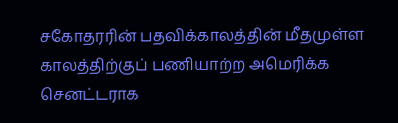சகோதரரின் பதவிக்காலத்தின் மீதமுள்ள காலத்திற்குப் பணியாற்ற அமெரிக்க செனட்டராக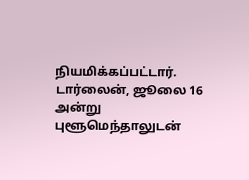நியமிக்கப்பட்டார். டார்லைன், ஜூலை 16 அன்று புளூமெந்தாலுடன்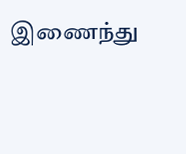இணைந்து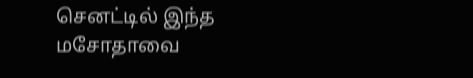செனட்டில் இந்த மசோதாவை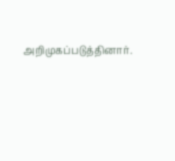அறிமுகப்படுத்தினார்.